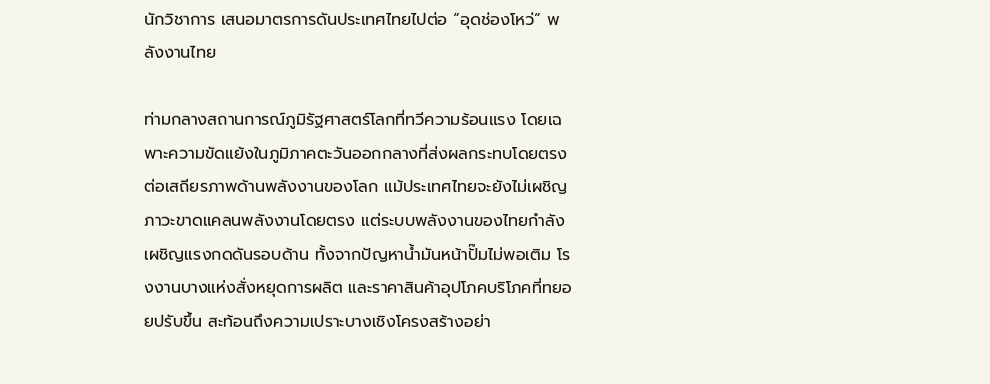นักวิชาการ เสนอมาตรการดันประเทศไทยไปต่อ “อุดช่องโหว่” พลังงานไทย

ท่ามกลางสถานการณ์ภูมิรัฐศาสตร์โลกที่ทวีความร้อนแรง โดยเฉพาะความขัดแย้งในภูมิภาคตะวันออกกลางที่ส่งผลกระทบโดยตรงต่อเสถียรภาพด้านพลังงานของโลก แม้ประเทศไทยจะยังไม่เผชิญภาวะขาดแคลนพลังงานโดยตรง แต่ระบบพลังงานของไทยกำลังเผชิญแรงกดดันรอบด้าน ทั้งจากปัญหาน้ำมันหน้าปั๊มไม่พอเติม โรงงานบางแห่งสั่งหยุดการผลิต และราคาสินค้าอุปโภคบริโภคที่ทยอยปรับขึ้น สะท้อนถึงความเปราะบางเชิงโครงสร้างอย่า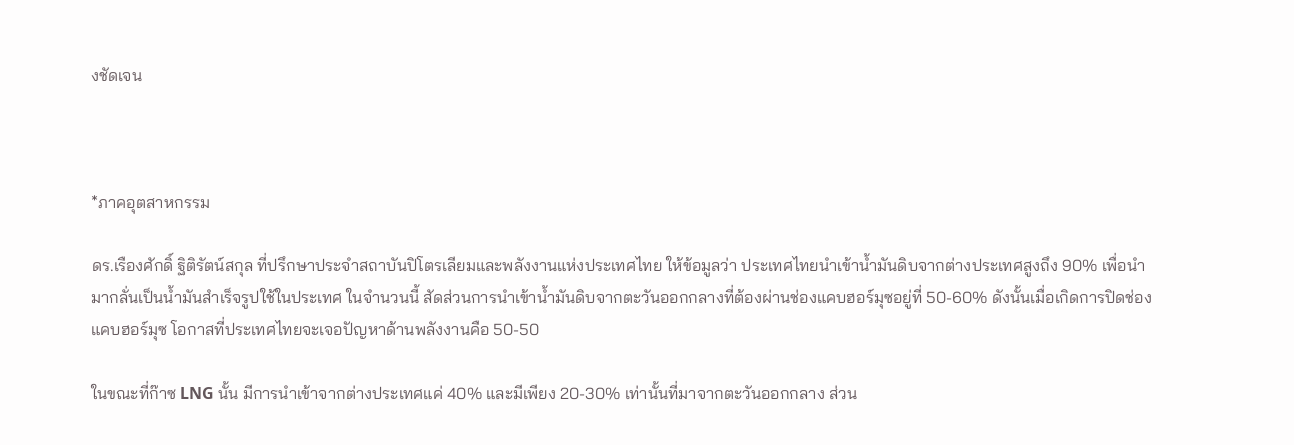งชัดเจน



*ภาคอุตสาหกรรม

ดร.เรืองศักดิ์ ฐิติรัตน์สกุล ที่ปรึกษาประจำสถาบันปิโตรเลียมและพลังงานแห่งประเทศไทย ให้ข้อมูลว่า ประเทศไทยนำเข้าน้ำมันดิบจากต่างประเทศสูงถึง 90% เพื่อนำมากลั่นเป็นน้ำมันสำเร็จรูปใช้ในประเทศ ในจำนวนนี้ สัดส่วนการนำเข้าน้ำมันดิบจากตะวันออกกลางที่ต้องผ่านช่องแคบฮอร์มุซอยู่ที่ 50-60% ดังนั้นเมื่อเกิดการปิดช่องแคบฮอร์มุซ โอกาสที่ประเทศไทยจะเจอปัญหาด้านพลังงานคือ 50-50

ในขณะที่ก๊าซ LNG นั้น มีการนำเข้าจากต่างประเทศแค่ 40% และมีเพียง 20-30% เท่านั้นที่มาจากตะวันออกกลาง ส่วน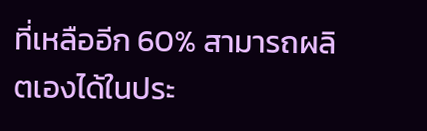ที่เหลืออีก 60% สามารถผลิตเองได้ในประ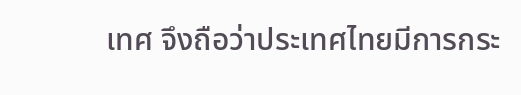เทศ จึงถือว่าประเทศไทยมีการกระ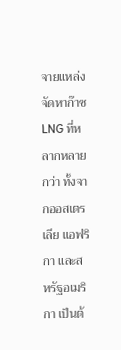จายแหล่งจัดหาก๊าซ LNG ที่หลากหลายกว่า ทั้งจากออสเตรเลีย แอฟริกา และสหรัฐอเมริกา เป็นต้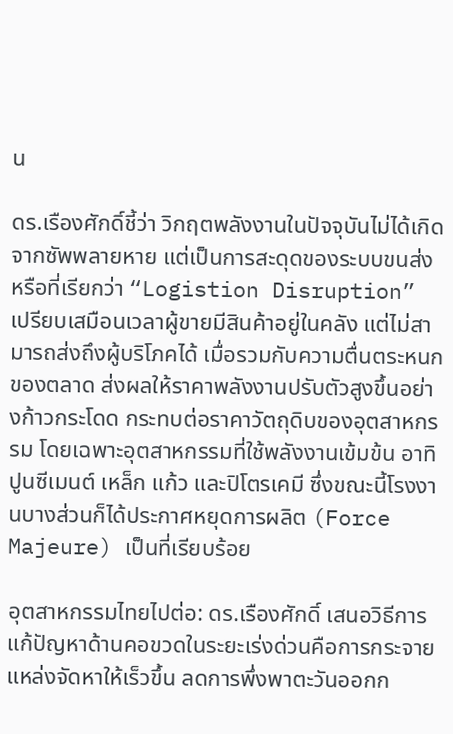น

ดร.เรืองศักดิ์ชี้ว่า วิกฤตพลังงานในปัจจุบันไม่ได้เกิดจากซัพพลายหาย แต่เป็นการสะดุดของระบบขนส่งหรือที่เรียกว่า “Logistion Disruption” เปรียบเสมือนเวลาผู้ขายมีสินค้าอยู่ในคลัง แต่ไม่สามารถส่งถึงผู้บริโภคได้ เมื่อรวมกับความตื่นตระหนกของตลาด ส่งผลให้ราคาพลังงานปรับตัวสูงขึ้นอย่างก้าวกระโดด กระทบต่อราคาวัตถุดิบของอุตสาหกรรม โดยเฉพาะอุตสาหกรรมที่ใช้พลังงานเข้มข้น อาทิ ปูนซีเมนต์ เหล็ก แก้ว และปิโตรเคมี ซึ่งขณะนี้โรงงานบางส่วนก็ได้ประกาศหยุดการผลิต (Force Majeure) เป็นที่เรียบร้อย

อุตสาหกรรมไทยไปต่อ: ดร.เรืองศักดิ์ เสนอวิธีการแก้ปัญหาด้านคอขวดในระยะเร่งด่วนคือการกระจายแหล่งจัดหาให้เร็วขึ้น ลดการพึ่งพาตะวันออกก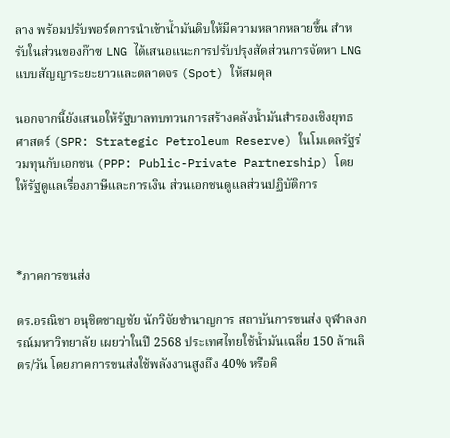ลาง พร้อมปรับพอร์ตการนำเข้าน้ำมันดิบให้มีความหลากหลายขึ้น สำหรับในส่วนของก๊าซ LNG ได้เสนอแนะการปรับปรุงสัดส่วนการจัดหา LNG แบบสัญญาระยะยาวและตลาดจร (Spot) ให้สมดุล

นอกจากนี้ยังเสนอให้รัฐบาลทบทวนการสร้างคลังน้ำมันสำรองเชิงยุทธศาสตร์ (SPR: Strategic Petroleum Reserve) ในโมเดลรัฐร่วมทุนกับเอกชน (PPP: Public-Private Partnership) โดยให้รัฐดูแลเรื่องภาษีและการเงิน ส่วนเอกชนดูแลส่วนปฏิบัติการ



*ภาคการขนส่ง

ดร.อรณิชา อนุชิตชาญชัย นักวิจัยชำนาญการ สถาบันการขนส่ง จุฬาลงกรณ์มหาวิทยาลัย เผยว่าในปี 2568 ประเทศไทยใช้น้ำมันเฉลี่ย 150 ล้านลิตร/วัน โดยภาคการขนส่งใช้พลังงานสูงถึง 40% หรือคิ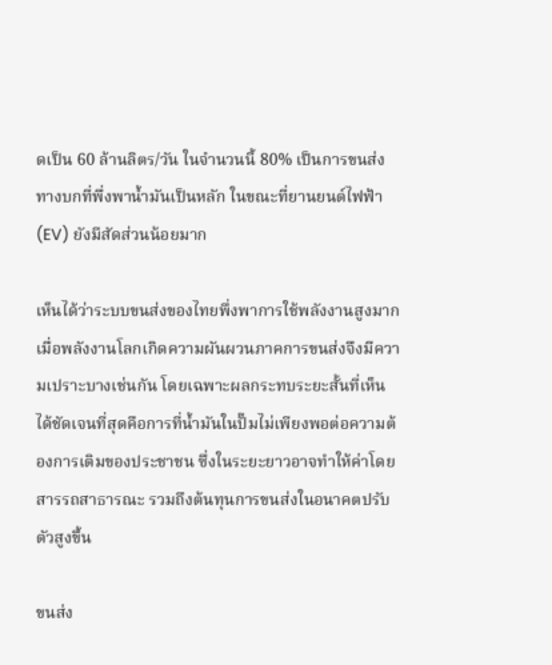ดเป็น 60 ล้านลิตร/วัน ในจำนวนนี้ 80% เป็นการขนส่งทางบกที่พึ่งพาน้ำมันเป็นหลัก ในขณะที่ยานยนต์ไฟฟ้า (EV) ยังมีสัดส่วนน้อยมาก

เห็นได้ว่าระบบขนส่งของไทยพึ่งพาการใช้พลังงานสูงมาก เมื่อพลังงานโลกเกิดความผันผวนภาคการขนส่งจึงมีความเปราะบางเช่นกัน โดยเฉพาะผลกระทบระยะสั้นที่เห็นได้ชัดเจนที่สุดคือการที่น้ำมันในปั๊มไม่เพียงพอต่อความต้องการเติมของประชาชน ซึ่งในระยะยาวอาจทำให้ค่าโดยสารรถสาธารณะ รวมถึงต้นทุนการขนส่งในอนาคตปรับตัวสูงขึ้น

ขนส่ง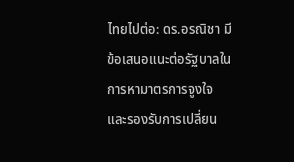ไทยไปต่อ: ดร.อรณิชา มีข้อเสนอแนะต่อรัฐบาลในการหามาตรการจูงใจและรองรับการเปลี่ยน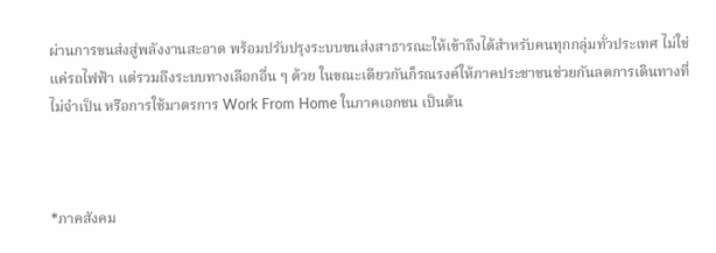ผ่านการขนส่งสู่พลังงานสะอาด พร้อมปรับปรุงระบบขนส่งสาธารณะให้เข้าถึงได้สำหรับคนทุกกลุ่มทั่วประเทศ ไม่ใช่แค่รถไฟฟ้า แต่รวมถึงระบบทางเลือกอื่น ๆ ด้วย ในขณะเดียวกันก็รณรงค์ให้ภาคประชาชนช่วยกันลดการเดินทางที่ไม่จำเป็น หรือการใช้มาตรการ Work From Home ในภาคเอกชน เป็นต้น



*ภาคสังคม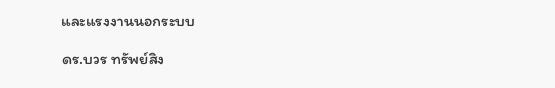และแรงงานนอกระบบ

ดร.บวร ทรัพย์สิง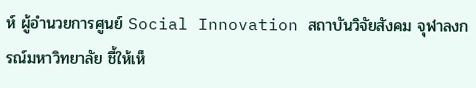ห์ ผู้อำนวยการศูนย์ Social Innovation สถาบันวิจัยสังคม จุฬาลงกรณ์มหาวิทยาลัย ชี้ให้เห็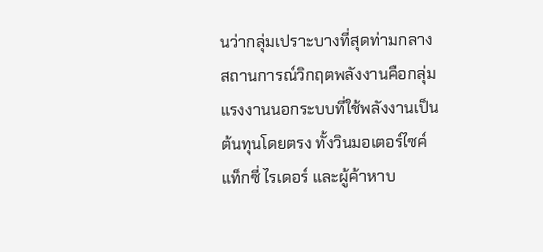นว่ากลุ่มเปราะบางที่สุดท่ามกลางสถานการณ์วิกฤตพลังงานคือกลุ่มแรงงานนอกระบบที่ใช้พลังงานเป็นต้นทุนโดยตรง ทั้งวินมอเตอร์ไซค์ แท็กซี่ ไรเดอร์ และผู้ค้าหาบ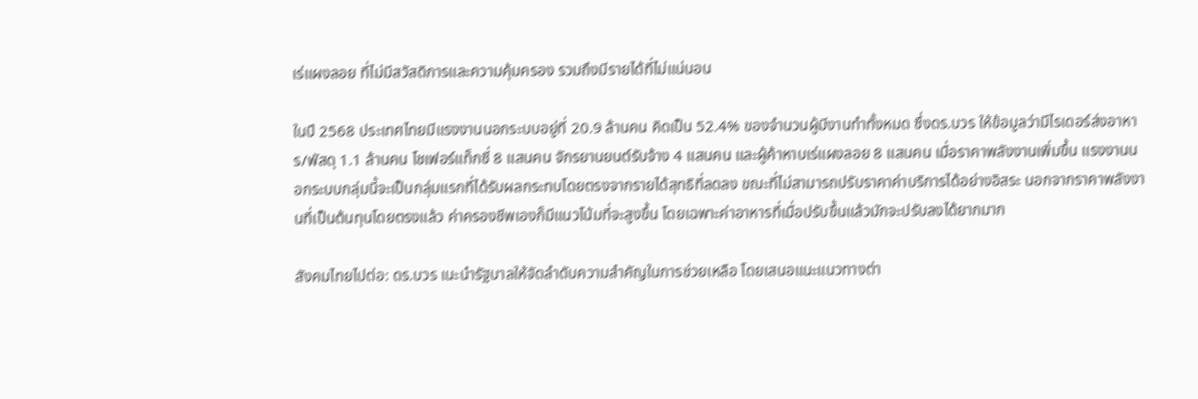เร่แผงลอย ที่ไม่มีสวัสดิการและความคุ้มครอง รวมถึงมีรายได้ที่ไม่แน่นอน

ในปี 2568 ประเทศไทยมีแรงงานนอกระบบอยู่ที่ 20.9 ล้านคน คิดเป็น 52.4% ของจำนวนผู้มีงานทำทั้งหมด ซึ่งดร.บวร ให้ข้อมูลว่ามีไรเดอร์ส่งอาหาร/พัสดุ 1.1 ล้านคน โชเฟอร์แท็กซี่ 8 แสนคน จักรยานยนต์รับจ้าง 4 แสนคน และผู้ค้าหาบเร่แผงลอย 8 แสนคน เมื่อราคาพลังงานเพิ่มขึ้น แรงงานนอกระบบกลุ่มนี้จะเป็นกลุ่มแรกที่ได้รับผลกระทบโดยตรงจากรายได้สุทธิที่ลดลง ขณะที่ไม่สามารถปรับราคาค่าบริการได้อย่างอิสระ นอกจากราคาพลังงานที่เป็นต้นทุนโดยตรงแล้ว ค่าครองชีพเองก็มีแนวโน้มที่จะสูงขึ้น โดยเฉพาะค่าอาหารที่เมื่อปรับขึ้นแล้วมักจะปรับลงได้ยากมาก

สังคมไทยไปต่อ: ดร.บวร เนะนำรัฐบาลให้จัดลำดับความสำคัญในการช่วยเหลือ โดยเสนอแนะแนวทางต่า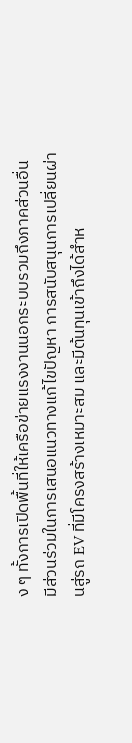ง ๆ ทั้งการเปิดพื้นที่ให้เครือข่ายแรงงานนอกระบบรวมถึงภาคส่วนอื่น มีส่วนร่วมในการเสนอแนวทางแก้ไขปัญหา การสนับสนุนการเปลี่ยนผ่านสู่รถ EV ที่มีโครงสร้างเหมาะสม และมีต้นทุนเข้าถึงได้สำห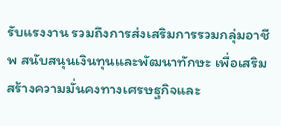รับแรงงาน รวมถึงการส่งเสริมการรวมกลุ่มอาชีพ สนับสนุนเงินทุนและพัฒนาทักษะ เพื่อเสริมสร้างความมั่นคงทางเศรษฐกิจและ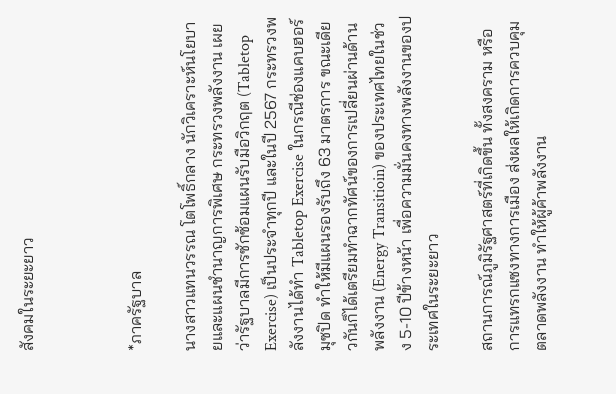สังคมในระยะยาว



*ภาครัฐบาล

นางสาวแทนวรรณ โตโพธิ์กลาง นักวิเคราะห์นโยบายและแผนชำนาญการพิเศษ กระทรวงพลังงาน เผยว่ารัฐบาลมีการซักซ้อมแผนรับมือวิกฤต (Tabletop Exercise) เป็นประจำทุกปี และในปี 2567 กระทรวงพลังงานได้ทำ Tabletop Exercise ในกรณีช่องแคบฮอร์มุซปิด ทำให้มีแผนรองรับถึง 63 มาตรการ ขณะเดียวกันก็ได้เตรียมทำฉากทัศน์ของการเปลี่ยนผ่านด้านพลังงาน (Energy Transitioin) ของประเทศไทยในช่วง 5-10 ปีข้างหน้า เพื่อความมั่นคงทางพลังงานของประเทศในระยะยาว

สถานการณ์ภูมิรัฐศาสตร์ที่เกิดขึ้น ทั้งสงคราม หรือการแทรกแซงทางการเมือง ส่งผลให้เกิดการควบคุมตลาดพลังงาน ทำให้ผู้ค้าพลังงาน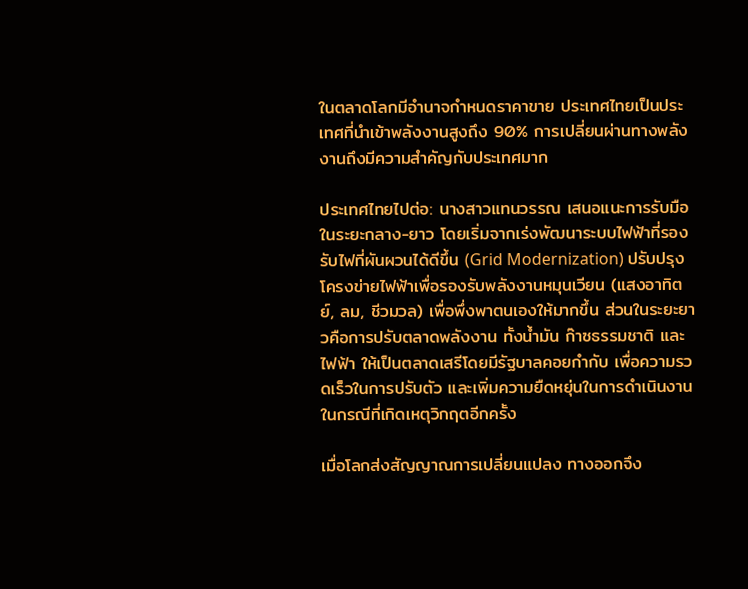ในตลาดโลกมีอำนาจกำหนดราคาขาย ประเทศไทยเป็นประเทศที่นำเข้าพลังงานสูงถึง 90% การเปลี่ยนผ่านทางพลังงานถึงมีความสำคัญกับประเทศมาก

ประเทศไทยไปต่อ: นางสาวแทนวรรณ เสนอแนะการรับมือในระยะกลาง-ยาว โดยเริ่มจากเร่งพัฒนาระบบไฟฟ้าที่รองรับไฟที่ผันผวนได้ดีขึ้น (Grid Modernization) ปรับปรุงโครงข่ายไฟฟ้าเพื่อรองรับพลังงานหมุนเวียน (แสงอาทิตย์, ลม, ชีวมวล) เพื่อพึ่งพาตนเองให้มากขึ้น ส่วนในระยะยาวคือการปรับตลาดพลังงาน ทั้งน้ำมัน ก๊าซธรรมชาติ และไฟฟ้า ให้เป็นตลาดเสรีโดยมีรัฐบาลคอยกำกับ เพื่อความรวดเร็วในการปรับตัว และเพิ่มความยืดหยุ่นในการดำเนินงานในกรณีที่เกิดเหตุวิกฤตอีกครั้ง

เมื่อโลกส่งสัญญาณการเปลี่ยนแปลง ทางออกจึง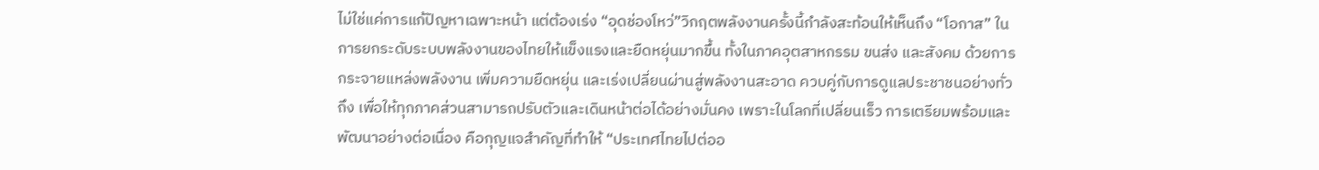ไม่ใช่แค่การแก้ปัญหาเฉพาะหน้า แต่ต้องเร่ง “อุดช่องโหว่”วิกฤตพลังงานครั้งนี้กำลังสะท้อนให้เห็นถึง “โอกาส” ในการยกระดับระบบพลังงานของไทยให้แข็งแรงและยืดหยุ่นมากขึ้น ทั้งในภาคอุตสาหกรรม ขนส่ง และสังคม ด้วยการกระจายแหล่งพลังงาน เพิ่มความยืดหยุ่น และเร่งเปลี่ยนผ่านสู่พลังงานสะอาด ควบคู่กับการดูแลประชาชนอย่างทั่วถึง เพื่อให้ทุกภาคส่วนสามารถปรับตัวและเดินหน้าต่อได้อย่างมั่นคง เพราะในโลกที่เปลี่ยนเร็ว การเตรียมพร้อมและพัฒนาอย่างต่อเนื่อง คือกุญแจสำคัญที่ทำให้ “ประเทศไทยไปต่ออ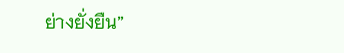ย่างยั่งยืน”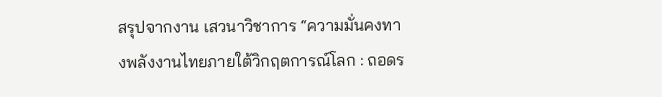สรุปจากงาน เสวนาวิชาการ “ความมั่นคงทางพลังงานไทยภายใต้วิกฤตการณ์โลก : ถอดร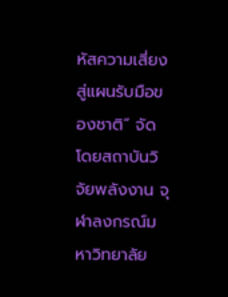หัสความเสี่ยง สู่แผนรับมือของชาติ” จัดโดยสถาบันวิจัยพลังงาน จุฬาลงกรณ์มหาวิทยาลัย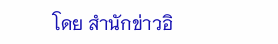โดย สำนักข่าวอิ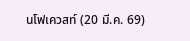นโฟเควสท์ (20 มี.ค. 69)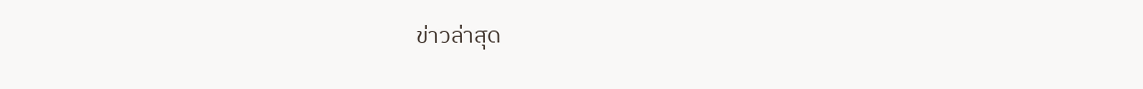ข่าวล่าสุด